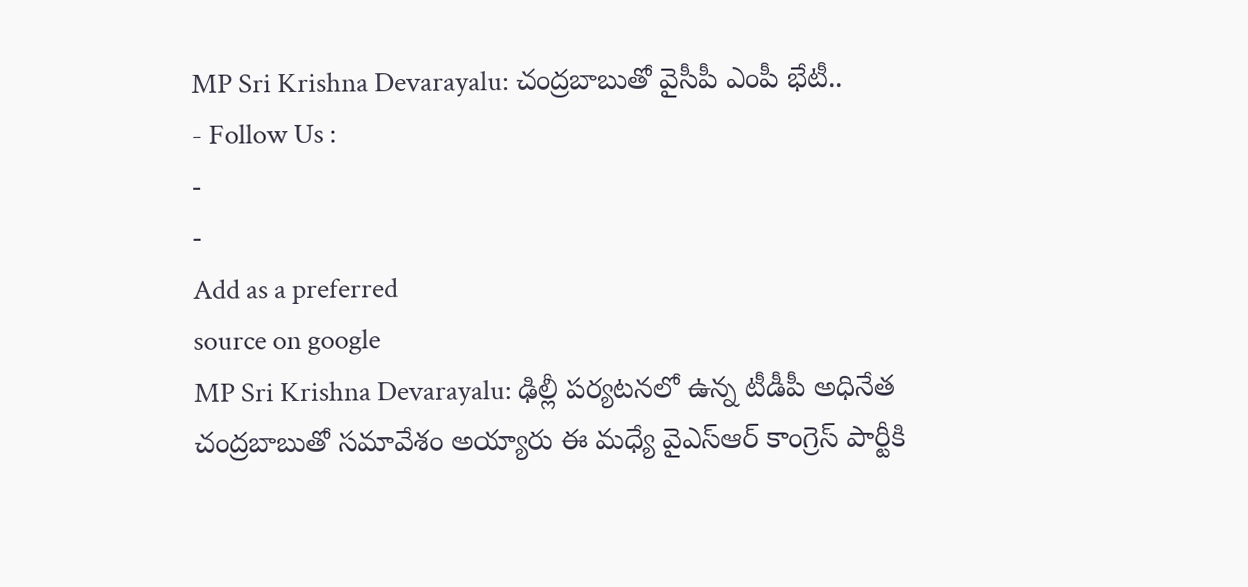MP Sri Krishna Devarayalu: చంద్రబాబుతో వైసీపీ ఎంపీ భేటీ..
- Follow Us :
-
-
Add as a preferred
source on google
MP Sri Krishna Devarayalu: ఢిల్లీ పర్యటనలో ఉన్న టీడీపీ అధినేత చంద్రబాబుతో సమావేశం అయ్యారు ఈ మధ్యే వైఎస్ఆర్ కాంగ్రెస్ పార్టీకి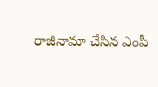రాజీనామా చేసిన ఎంపీ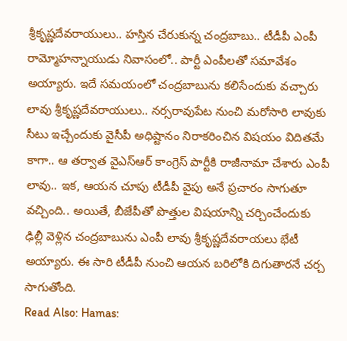శ్రీకృష్ణదేవరాయులు.. హస్తిన చేరుకున్న చంద్రబాబు.. టీడీపీ ఎంపీ రామ్మోహన్నాయుడు నివాసంలో.. పార్టీ ఎంపీలతో సమావేశం అయ్యారు. ఇదే సమయంలో చంద్రబాబును కలిసేందుకు వచ్చారు లావు శ్రీకృష్ణదేవరాయులు.. నర్సరావుపేట నుంచి మరోసారి లావుకు సీటు ఇచ్చేందుకు వైసీపీ అధిష్టానం నిరాకరించిన విషయం విదితమే కాగా.. ఆ తర్వాత వైఎస్ఆర్ కాంగ్రెస్ పార్టీకి రాజీనామా చేశారు ఎంపీ లావు.. ఇక, ఆయన చూపు టీడీపీ వైపు అనే ప్రచారం సాగుతూ వచ్చింది.. అయితే, బీజేపీతో పొత్తుల విషయాన్ని చర్చించేందుకు ఢిల్లీ వెళ్లిన చంద్రబాబును ఎంపీ లావు శ్రీకృష్ణదేవరాయలు భేటీ అయ్యారు. ఈ సారి టీడీపీ నుంచి ఆయన బరిలోకి దిగుతారనే చర్చ సాగుతోంది.
Read Also: Hamas: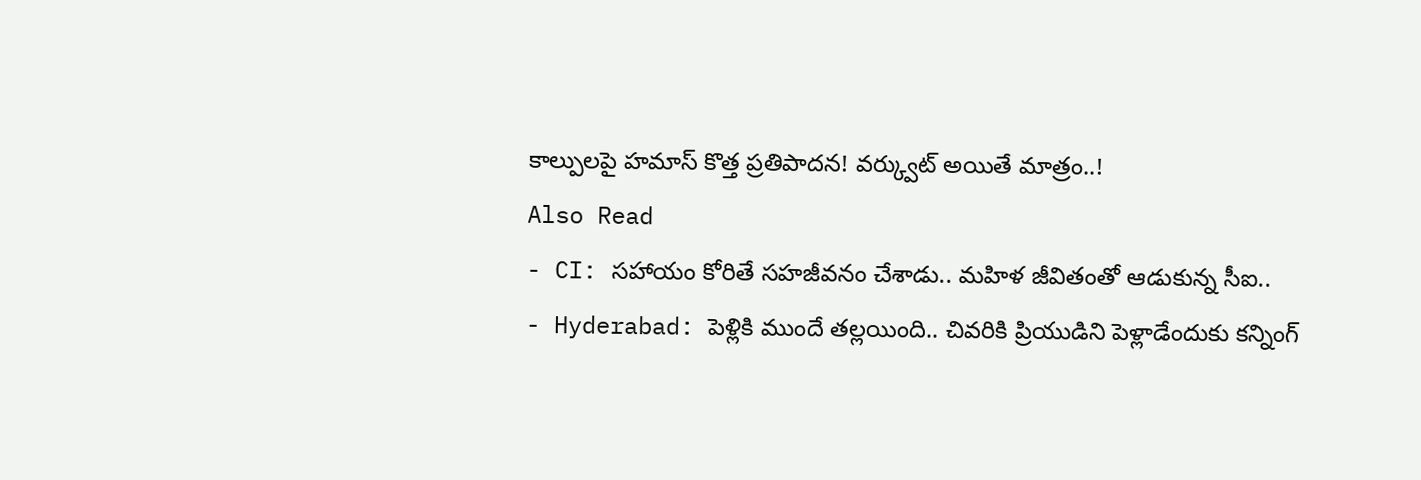కాల్పులపై హమాస్ కొత్త ప్రతిపాదన! వర్క్వుట్ అయితే మాత్రం..!
Also Read
- CI: సహాయం కోరితే సహజీవనం చేశాడు.. మహిళ జీవితంతో ఆడుకున్న సీఐ..
- Hyderabad: పెళ్లికి ముందే తల్లయింది.. చివరికి ప్రియుడిని పెళ్లాడేందుకు కన్నింగ్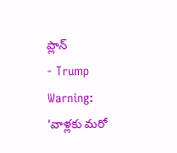ప్లాన్
- Trump Warning: ‘వాళ్లకు మరో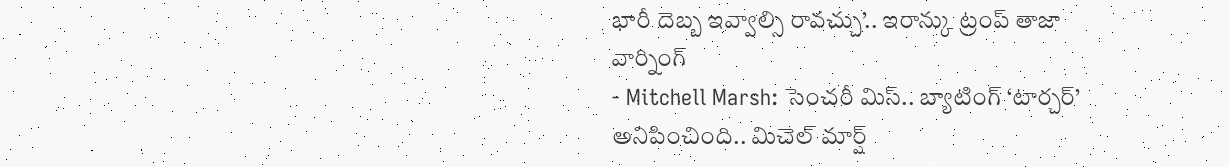భారీ దెబ్బ ఇవ్వాల్సి రావచ్చు’.. ఇరాన్కు ట్రంప్ తాజా వార్నింగ్
- Mitchell Marsh: సెంచరీ మిస్.. బ్యాటింగ్ ‘టార్చర్’ అనిపించింది.. మిచెల్ మార్ష్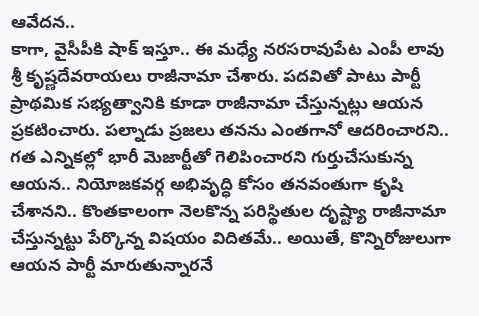ఆవేదన..
కాగా, వైసీపీకి షాక్ ఇస్తూ.. ఈ మధ్యే నరసరావుపేట ఎంపీ లావు శ్రీ కృష్ణదేవరాయలు రాజీనామా చేశారు. పదవితో పాటు పార్టీ ప్రాథమిక సభ్యత్వానికి కూడా రాజీనామా చేస్తున్నట్లు ఆయన ప్రకటించారు. పల్నాడు ప్రజలు తనను ఎంతగానో ఆదరించారని.. గత ఎన్నికల్లో భారీ మెజార్టీతో గెలిపించారని గుర్తుచేసుకున్న ఆయన.. నియోజకవర్గ అభివృద్ధి కోసం తనవంతుగా కృషి చేశానని.. కొంతకాలంగా నెలకొన్న పరిస్థితుల దృష్ట్యా రాజీనామా చేస్తున్నట్టు పేర్కొన్న విషయం విదితమే.. అయితే, కొన్నిరోజులుగా ఆయన పార్టీ మారుతున్నారనే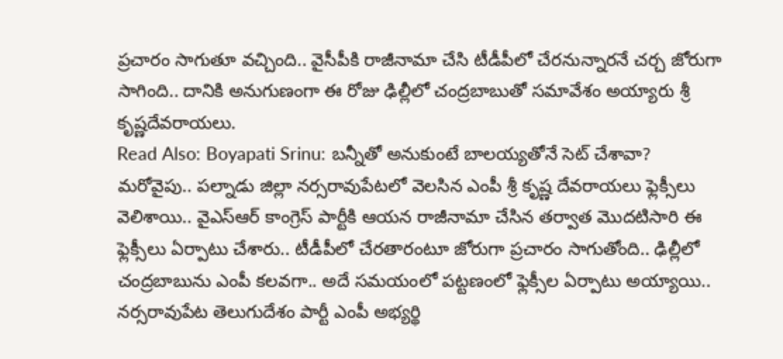ప్రచారం సాగుతూ వచ్చింది.. వైసీపీకి రాజీనామా చేసి టీడీపీలో చేరనున్నారనే చర్చ జోరుగా సాగింది.. దానికి అనుగుణంగా ఈ రోజు ఢిల్లీలో చంద్రబాబుతో సమావేశం అయ్యారు శ్రీ కృష్ణదేవరాయలు.
Read Also: Boyapati Srinu: బన్నీతో అనుకుంటే బాలయ్యతోనే సెట్ చేశావా?
మరోవైపు.. పల్నాడు జిల్లా నర్సరావుపేటలో వెలసిన ఎంపీ శ్రీ కృష్ణ దేవరాయలు ఫ్లెక్సీలు వెలిశాయి.. వైఎస్ఆర్ కాంగ్రెస్ పార్టీకి ఆయన రాజీనామా చేసిన తర్వాత మొదటిసారి ఈ ఫ్లెక్సీలు ఏర్పాటు చేశారు.. టీడీపీలో చేరతారంటూ జోరుగా ప్రచారం సాగుతోంది.. ఢిల్లీలో చంద్రబాబును ఎంపీ కలవగా.. అదే సమయంలో పట్టణంలో ఫ్లెక్సీల ఏర్పాటు అయ్యాయి.. నర్సరావుపేట తెలుగుదేశం పార్టీ ఎంపీ అభ్యర్థి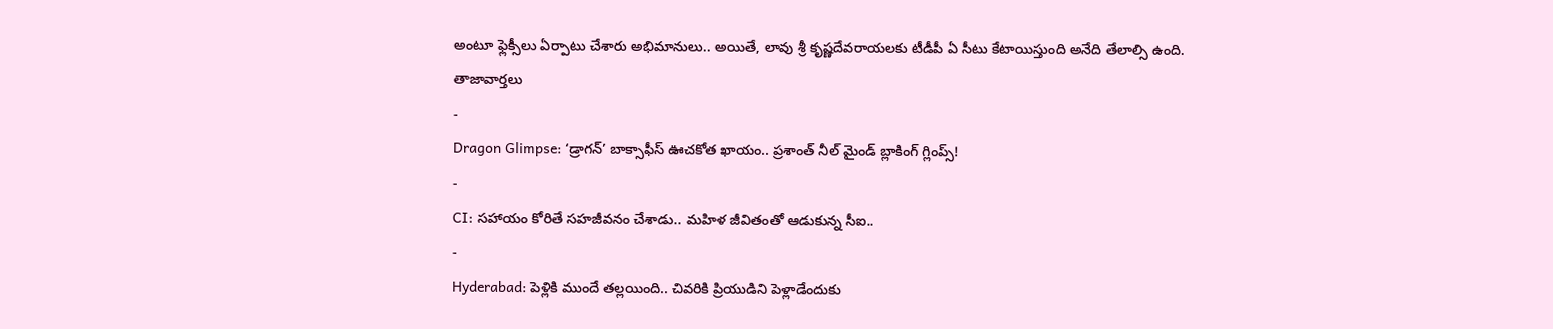అంటూ ఫ్లెక్సీలు ఏర్పాటు చేశారు అభిమానులు.. అయితే, లావు శ్రీ కృష్ణదేవరాయలకు టీడీపీ ఏ సీటు కేటాయిస్తుంది అనేది తేలాల్సి ఉంది.
తాజావార్తలు
-
Dragon Glimpse: ‘డ్రాగన్’ బాక్సాఫీస్ ఊచకోత ఖాయం.. ప్రశాంత్ నీల్ మైండ్ బ్లాకింగ్ గ్లింప్స్!
-
CI: సహాయం కోరితే సహజీవనం చేశాడు.. మహిళ జీవితంతో ఆడుకున్న సీఐ..
-
Hyderabad: పెళ్లికి ముందే తల్లయింది.. చివరికి ప్రియుడిని పెళ్లాడేందుకు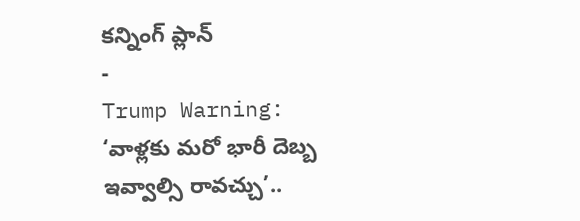కన్నింగ్ ప్లాన్
-
Trump Warning: ‘వాళ్లకు మరో భారీ దెబ్బ ఇవ్వాల్సి రావచ్చు’..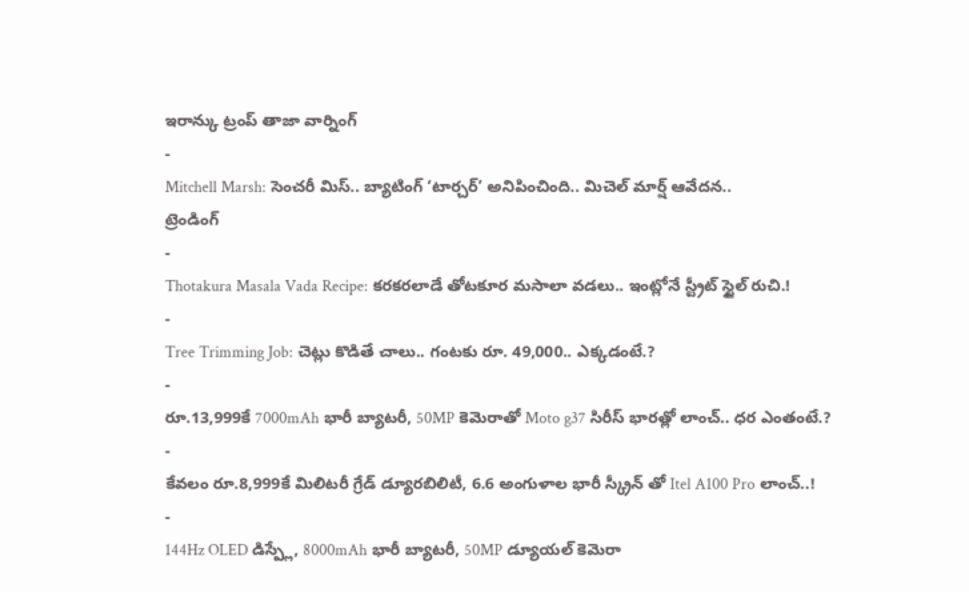ఇరాన్కు ట్రంప్ తాజా వార్నింగ్
-
Mitchell Marsh: సెంచరీ మిస్.. బ్యాటింగ్ ‘టార్చర్’ అనిపించింది.. మిచెల్ మార్ష్ ఆవేదన..
ట్రెండింగ్
-
Thotakura Masala Vada Recipe: కరకరలాడే తోటకూర మసాలా వడలు.. ఇంట్లోనే స్ట్రీట్ స్టైల్ రుచి.!
-
Tree Trimming Job: చెట్లు కొడితే చాలు.. గంటకు రూ. 49,000.. ఎక్కడంటే.?
-
రూ.13,999కే 7000mAh భారీ బ్యాటరీ, 50MP కెమెరాతో Moto g37 సిరీస్ భారత్లో లాంచ్.. ధర ఎంతంటే.?
-
కేవలం రూ.8,999కే మిలిటరీ గ్రేడ్ డ్యూరబిలిటీ, 6.6 అంగుళాల భారీ స్క్రీన్ తో Itel A100 Pro లాంచ్..!
-
144Hz OLED డిస్ప్లే, 8000mAh భారీ బ్యాటరీ, 50MP డ్యూయల్ కెమెరా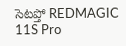సెటప్తో REDMAGIC 11S Pro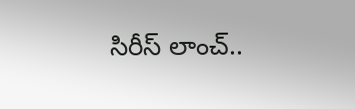సిరీస్ లాంచ్..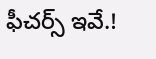ఫీచర్స్ ఇవే.!